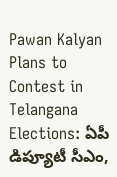Pawan Kalyan Plans to Contest in Telangana Elections: ఏపీ డిప్యూటీ సీఎం,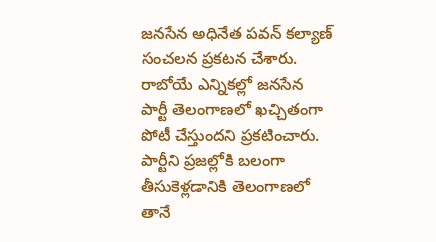జనసేన అధినేత పవన్ కల్యాణ్ సంచలన ప్రకటన చేశారు. రాబోయే ఎన్నికల్లో జనసేన పార్టీ తెలంగాణలో ఖచ్చితంగా పోటీ చేస్తుందని ప్రకటించారు. పార్టీని ప్రజల్లోకి బలంగా తీసుకెళ్లడానికి తెలంగాణలో తానే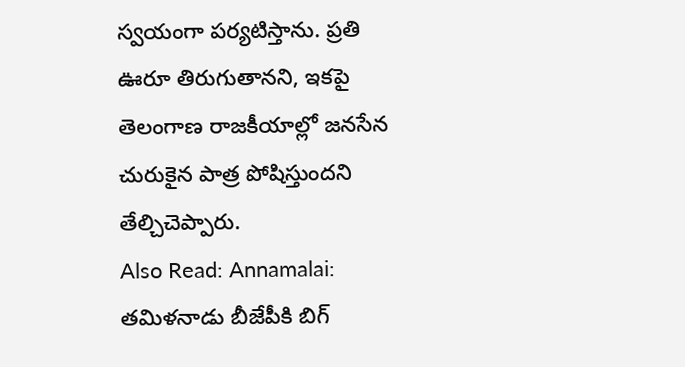స్వయంగా పర్యటిస్తాను. ప్రతి ఊరూ తిరుగుతానని, ఇకపై తెలంగాణ రాజకీయాల్లో జనసేన చురుకైన పాత్ర పోషిస్తుందని తేల్చిచెప్పారు.
Also Read: Annamalai: తమిళనాడు బీజేపీకి బిగ్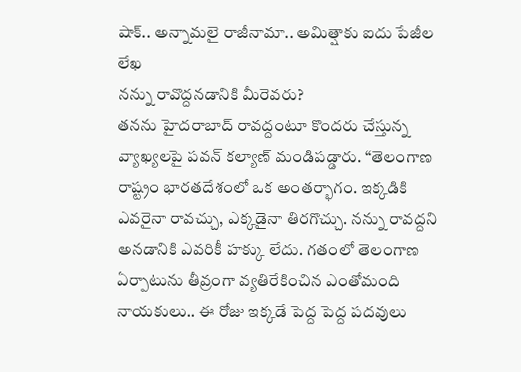షాక్.. అన్నామలై రాజీనామా.. అమిత్షాకు ఐదు పేజీల లేఖ
నన్ను రావొద్దనడానికి మీరెవరు?
తనను హైదరాబాద్ రావద్దంటూ కొందరు చేస్తున్న వ్యాఖ్యలపై పవన్ కల్యాణ్ మండిపడ్డారు. “తెలంగాణ రాష్ట్రం భారతదేశంలో ఒక అంతర్భాగం. ఇక్కడికి ఎవరైనా రావచ్చు, ఎక్కడైనా తిరగొచ్చు. నన్ను రావద్దని అనడానికి ఎవరికీ హక్కు లేదు. గతంలో తెలంగాణ ఏర్పాటును తీవ్రంగా వ్యతిరేకించిన ఎంతోమంది నాయకులు.. ఈ రోజు ఇక్కడే పెద్ద పెద్ద పదవులు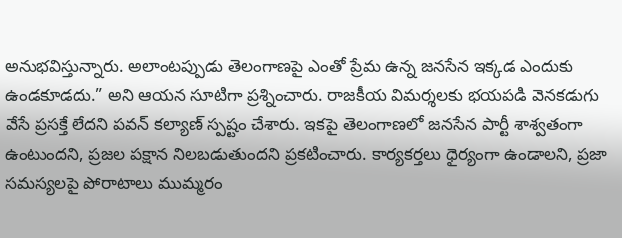అనుభవిస్తున్నారు. అలాంటప్పుడు తెలంగాణపై ఎంతో ప్రేమ ఉన్న జనసేన ఇక్కడ ఎందుకు ఉండకూడదు.” అని ఆయన సూటిగా ప్రశ్నించారు. రాజకీయ విమర్శలకు భయపడి వెనకడుగు వేసే ప్రసక్తే లేదని పవన్ కల్యాణ్ స్పష్టం చేశారు. ఇకపై తెలంగాణలో జనసేన పార్టీ శాశ్వతంగా ఉంటుందని, ప్రజల పక్షాన నిలబడుతుందని ప్రకటించారు. కార్యకర్తలు ధైర్యంగా ఉండాలని, ప్రజా సమస్యలపై పోరాటాలు ముమ్మరం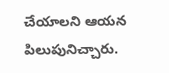చేయాలని ఆయన పిలుపునిచ్చారు.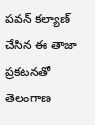పవన్ కల్యాణ్ చేసిన ఈ తాజా ప్రకటనతో తెలంగాణ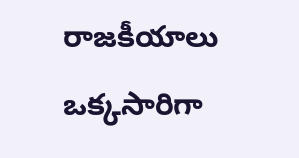రాజకీయాలు ఒక్కసారిగా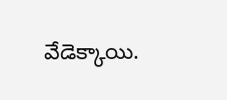వేడెక్కాయి.